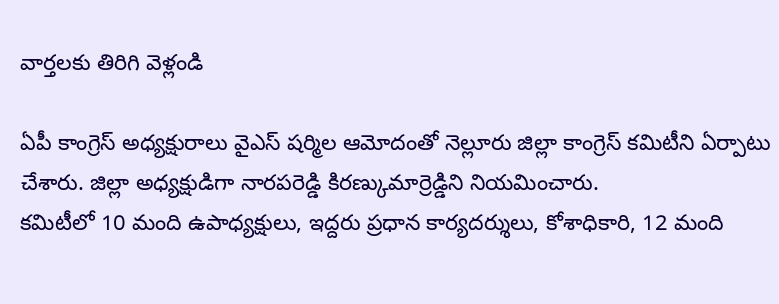వార్తలకు తిరిగి వెళ్లండి

ఏపీ కాంగ్రెస్ అధ్యక్షురాలు వైఎస్ షర్మిల ఆమోదంతో నెల్లూరు జిల్లా కాంగ్రెస్ కమిటీని ఏర్పాటు చేశారు. జిల్లా అధ్యక్షుడిగా నారపరెడ్డి కిరణ్కుమార్రెడ్డిని నియమించారు.
కమిటీలో 10 మంది ఉపాధ్యక్షులు, ఇద్దరు ప్రధాన కార్యదర్శులు, కోశాధికారి, 12 మంది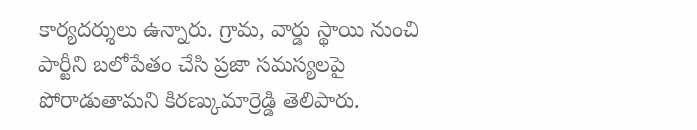కార్యదర్శులు ఉన్నారు. గ్రామ, వార్డు స్థాయి నుంచి పార్టీని బలోపేతం చేసి ప్రజా సమస్యలపై పోరాడుతామని కిరణ్కుమార్రెడ్డి తెలిపారు.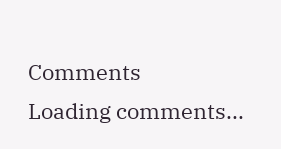Comments
Loading comments...